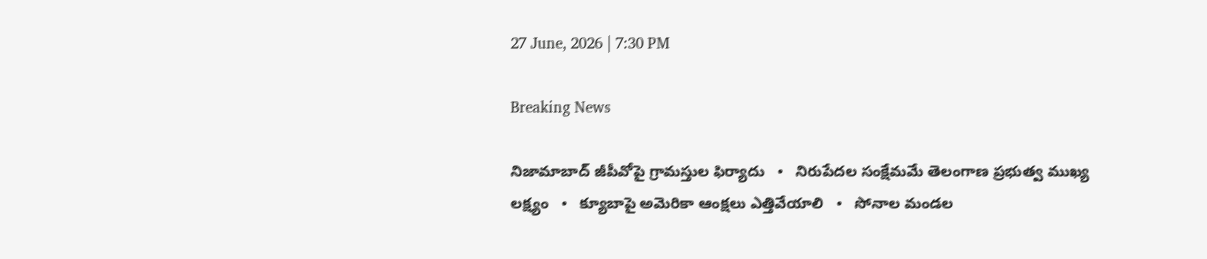27 June, 2026 | 7:30 PM

Breaking News

నిజామాబాద్ జీపీవోపై గ్రామస్తుల ఫిర్యాదు   •   నిరుపేదల సంక్షేమమే తెలంగాణ ప్రభుత్వ ముఖ్య లక్ష్యం   •   క్యూబాపై అమెరికా ఆంక్షలు ఎత్తివేయాలి   •   సోనాల మండల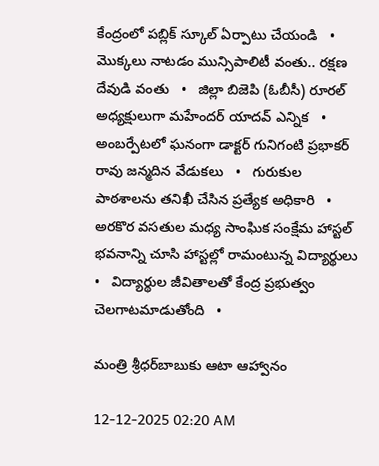కేంద్రంలో పబ్లిక్ స్కూల్ ఏర్పాటు చేయండి   •   మొక్కలు నాటడం మున్సిపాలిటీ వంతు.. రక్షణ దేవుడి వంతు   •   జిల్లా బిజెపి (ఓబీసీ) రూరల్ అధ్యక్షులుగా మహేందర్ యాదవ్ ఎన్నిక   •   అంబర్పేటలో ఘనంగా డాక్టర్ గునిగంటి ప్రభాకర్ రావు జన్మదిన వేడుకలు   •   గురుకుల పాఠశాలను తనిఖీ చేసిన ప్రత్యేక అధికారి   •   అరకొర వసతుల మధ్య సాంఘిక సంక్షేమ హాస్టల్ భవనాన్ని చూసి హాస్టల్లో రామంటున్న విద్యార్థులు   •   విద్యార్థుల జీవితాలతో కేంద్ర ప్రభుత్వం చెలగాటమాడుతోంది   •

మంత్రి శ్రీధర్‌బాబుకు ఆటా ఆహ్వానం

12-12-2025 02:20 AM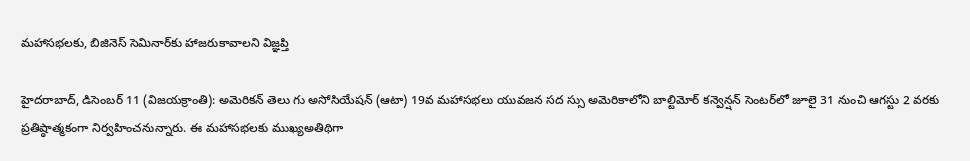మహాసభలకు, బిజినెస్ సెమినార్‌కు హాజరుకావాలని విజ్ఞప్తి

హైదరాబాద్, డిసెంబర్ 11 (విజయక్రాంతి): అమెరికన్ తెలు గు అసోసియేషన్ (ఆటా) 19వ మహాసభలు యువజన సద స్సు అమెరికాలోని బాల్టిమోర్ కన్వెన్షన్ సెంటర్‌లో జూలై 31 నుంచి ఆగస్టు 2 వరకు ప్రతిష్ఠాత్మకంగా నిర్వహించనున్నారు. ఈ మహాసభలకు ముఖ్యఅతిథిగా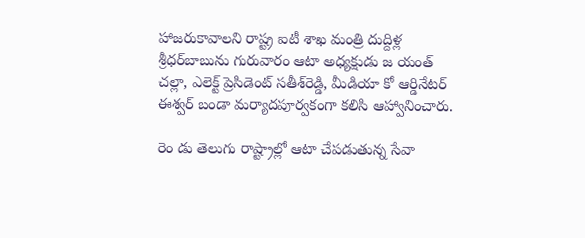హాజరుకావాలని రాష్ట్ర ఐటీ శాఖ మంత్రి దుద్దిళ్ల శ్రీధర్‌బాబును గురువారం ఆటా అధ్యక్షుడు జ యంత్ చల్లా, ఎలెక్ట్ ప్రెసిడెంట్ సతీశ్‌రెడ్డి, మీడియా కో ఆర్డినేటర్ ఈశ్వర్ బండా మర్యాదపూర్వకంగా కలిసి ఆహ్వానించారు.

రెం డు తెలుగు రాష్ట్రాల్లో ఆటా చేపడుతున్న సేవా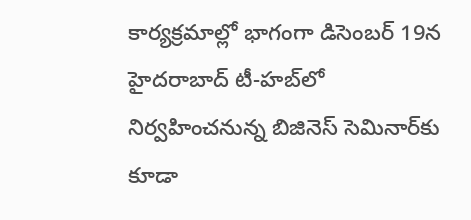కార్యక్రమాల్లో భాగంగా డిసెంబర్ 19న హైదరాబాద్ టీ-హబ్‌లో నిర్వహించనున్న బిజినెస్ సెమినార్‌కు కూడా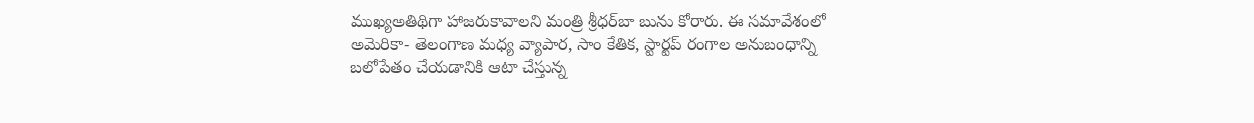ముఖ్యఅతిథిగా హాజరుకావాలని మంత్రి శ్రీధర్‌బా బును కోరారు. ఈ సమావేశంలో అమెరికా- తెలంగాణ మధ్య వ్యాపార, సాం కేతిక, స్టార్టప్ రంగాల అనుబంధాన్ని బలోపేతం చేయడానికి ఆటా చేస్తున్న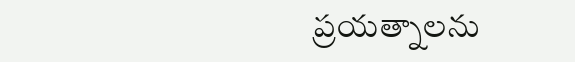ప్రయత్నాలను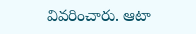వివరించారు. ఆటా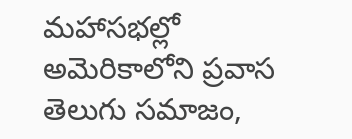మహాసభల్లో అమెరికాలోని ప్రవాస తెలుగు సమాజం,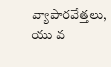వ్యాపారవేత్తలు, యు వ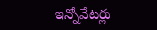ఇన్నోవేటర్లు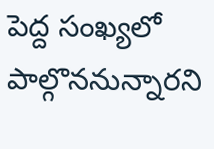పెద్ద సంఖ్యలో పాల్గొననున్నారని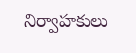నిర్వాహకులు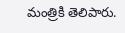మంత్రికి తెలిపారు.